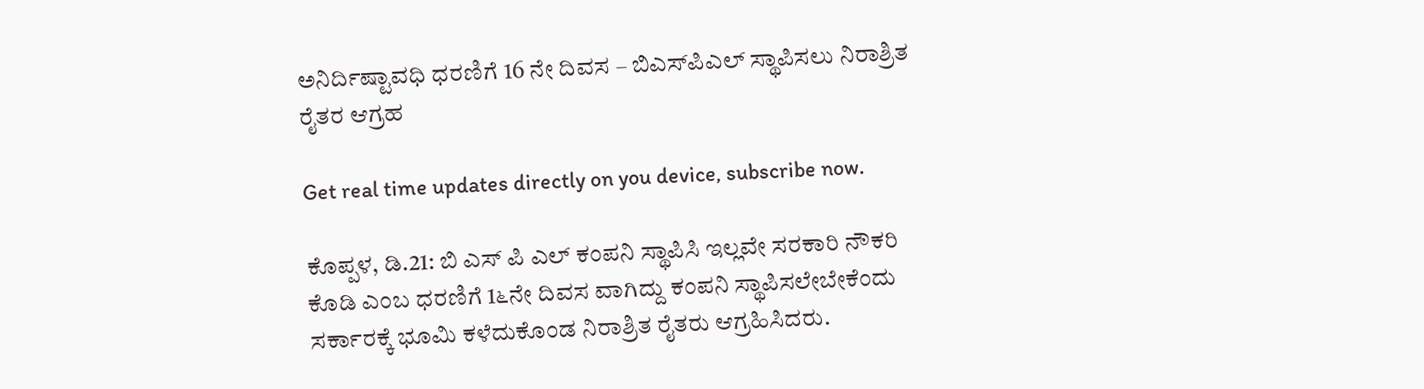ಅನಿರ್ದಿಷ್ಟಾವಧಿ ಧರಣಿಗೆ 16 ನೇ ದಿವಸ – ಬಿಎಸ್‌ಪಿಎಲ್ ಸ್ಥಾಪಿಸಲು ನಿರಾಶ್ರಿತ ರೈತರ ಆಗ್ರಹ

Get real time updates directly on you device, subscribe now.

ಕೊಪ್ಪಳ, ಡಿ.21: ಬಿ ಎಸ್ ಪಿ ಎಲ್ ಕಂಪನಿ ಸ್ಥಾಪಿಸಿ ಇಲ್ಲವೇ ಸರಕಾರಿ ನೌಕರಿ ಕೊಡಿ ಎಂಬ ಧರಣಿಗೆ 1೬ನೇ ದಿವಸ ವಾಗಿದ್ದು ಕಂಪನಿ ಸ್ಥಾಪಿಸಲೇಬೇಕೆಂದು ಸರ್ಕಾರಕ್ಕೆ ಭೂಮಿ ಕಳೆದುಕೊಂಡ ನಿರಾಶ್ರಿತ ರೈತರು ಆಗ್ರಹಿಸಿದರು.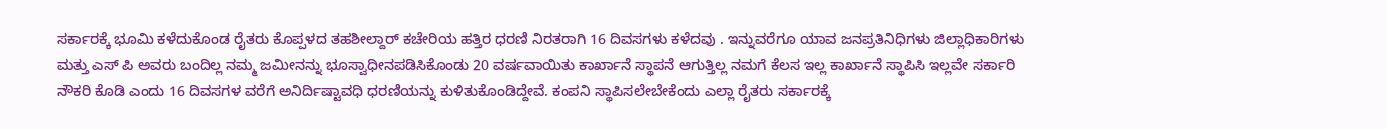ಸರ್ಕಾರಕ್ಕೆ ಭೂಮಿ ಕಳೆದುಕೊಂಡ ರೈತರು ಕೊಪ್ಪಳದ ತಹಶೀಲ್ದಾರ್ ಕಚೇರಿಯ ಹತ್ತಿರ ಧರಣಿ ನಿರತರಾಗಿ 16 ದಿವಸಗಳು ಕಳೆದವು . ಇನ್ನುವರೆಗೂ ಯಾವ ಜನಪ್ರತಿನಿಧಿಗಳು ಜಿಲ್ಲಾಧಿಕಾರಿಗಳು ಮತ್ತು ಎಸ್ ಪಿ ಅವರು ಬಂದಿಲ್ಲ ನಮ್ಮ ಜಮೀನನ್ನು ಭೂಸ್ವಾಧೀನಪಡಿಸಿಕೊಂಡು 20 ವರ್ಷವಾಯಿತು ಕಾರ್ಖಾನೆ ಸ್ಥಾಪನೆ ಆಗುತ್ತಿಲ್ಲ ನಮಗೆ ಕೆಲಸ ಇಲ್ಲ ಕಾರ್ಖಾನೆ ಸ್ಥಾಪಿಸಿ ಇಲ್ಲವೇ ಸರ್ಕಾರಿ ನೌಕರಿ ಕೊಡಿ ಎಂದು 16 ದಿವಸಗಳ ವರೆಗೆ ಅನಿರ್ದಿಷ್ಟಾವಧಿ ಧರಣಿಯನ್ನು ಕುಳಿತುಕೊಂಡಿದ್ದೇವೆ. ಕಂಪನಿ ಸ್ಥಾಪಿಸಲೇಬೇಕೆಂದು ಎಲ್ಲಾ ರೈತರು ಸರ್ಕಾರಕ್ಕೆ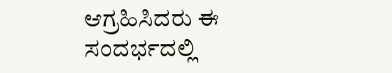ಆಗ್ರಹಿಸಿದರು ಈ ಸಂದರ್ಭದಲ್ಲಿ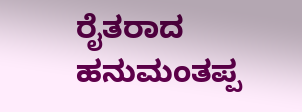ರೈತರಾದ ಹನುಮಂತಪ್ಪ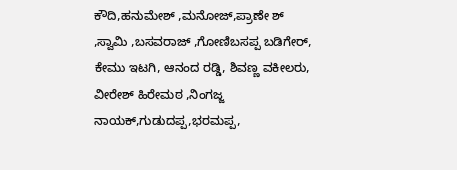ಕೌದಿ,ಹನುಮೇಶ್ ,ಮನೋಜ್,ಪ್ರಾಣೇ ಶ್ ,ಸ್ವಾಮಿ ,ಬಸವರಾಜ್ ,ಗೋಣಿಬಸಪ್ಪ ಬಡಿಗೇರ್, ಕೇಮು ಇಟಗಿ, ಆನಂದ ರಡ್ಡಿ, ಶಿವಣ್ಣ ವಕೀಲರು, ವೀರೇಶ್ ಹಿರೇಮಠ ,ನಿಂಗಜ್ಜ ನಾಯಕ್,ಗುಡುದಪ್ಪ,ಭರಮಪ್ಪ,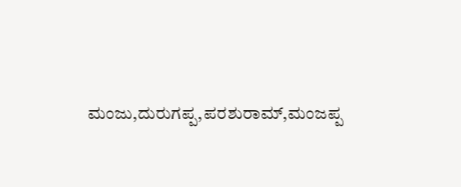ಮಂಜು,ದುರುಗಪ್ಪ,ಪರಶುರಾಮ್,ಮಂಜಪ್ಪ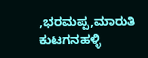,ಭರಮಪ್ಪ,ಮಾರುತಿ ಕುಟಗನಹಳ್ಳಿ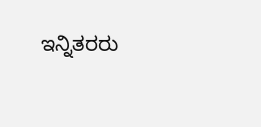ಇನ್ನಿತರರು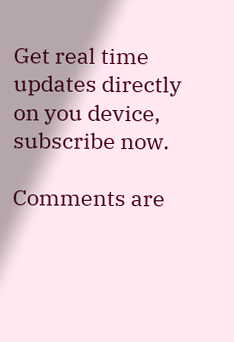Get real time updates directly on you device, subscribe now.

Comments are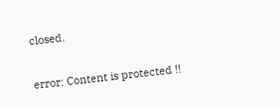closed.

error: Content is protected !!